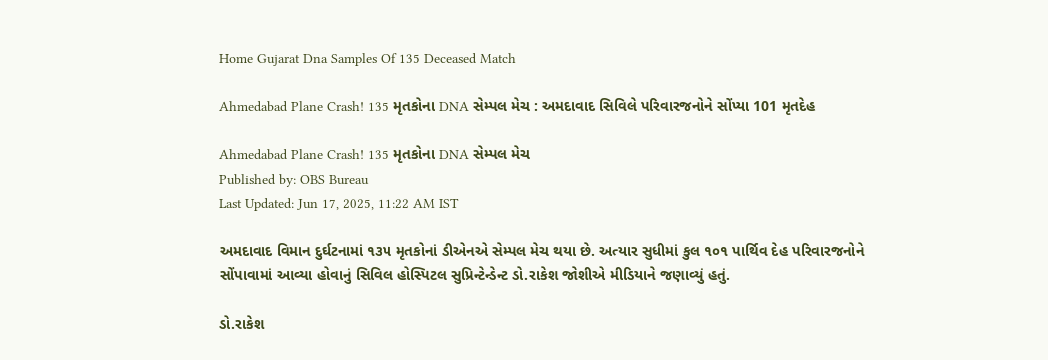Home Gujarat Dna Samples Of 135 Deceased Match

Ahmedabad Plane Crash! 135 મૃતકોના DNA સેમ્પલ મેચ : અમદાવાદ સિવિલે પરિવારજનોને સોંપ્યા 101 મૃતદેહ

Ahmedabad Plane Crash! 135 મૃતકોના DNA સેમ્પલ મેચ
Published by: OBS Bureau
Last Updated: Jun 17, 2025, 11:22 AM IST

અમદાવાદ વિમાન દુર્ઘટનામાં ૧૩૫ મૃતકોનાં ડીએનએ સેમ્પલ મેચ થયા છે. અત્યાર સુધીમાં કુલ ૧૦૧ પાર્થિવ દેહ પરિવારજનોને સોંપાવામાં આવ્યા હોવાનું સિવિલ હોસ્પિટલ સુપ્રિન્ટેન્ડેન્ટ ડો.રાકેશ જોશીએ મીડિયાને જણાવ્યું હતું.

ડો.રાકેશ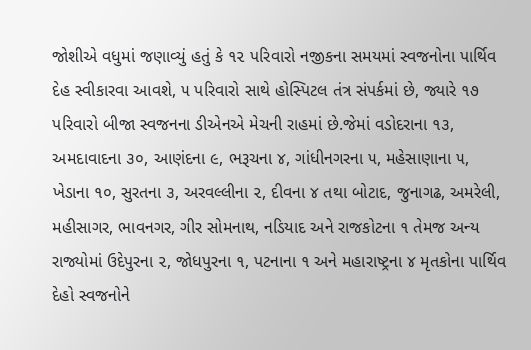જોશીએ વધુમાં જણાવ્યું હતું કે ૧૨ પરિવારો નજીકના સમયમાં સ્વજનોના પાર્થિવ દેહ સ્વીકારવા આવશે, ૫ પરિવારો સાથે હોસ્પિટલ તંત્ર સંપર્કમાં છે, જ્યારે ૧૭ પરિવારો બીજા સ્વજનના ડીએનએ મેચની રાહમાં છે.જેમાં વડોદરાના ૧૩, અમદાવાદના ૩૦, આણંદના ૯, ભરૂચના ૪, ગાંધીનગરના ૫, મહેસાણાના ૫, ખેડાના ૧૦, સુરતના ૩, અરવલ્લીના ૨, દીવના ૪ તથા બોટાદ, જુનાગઢ, અમરેલી, મહીસાગર, ભાવનગર, ગીર સોમનાથ, નડિયાદ અને રાજકોટના ૧ તેમજ અન્ય રાજ્યોમાં ઉદેપુરના ૨, જોધપુરના ૧, પટનાના ૧ અને મહારાષ્ટ્રના ૪ મૃતકોના પાર્થિવ દેહો સ્વજનોને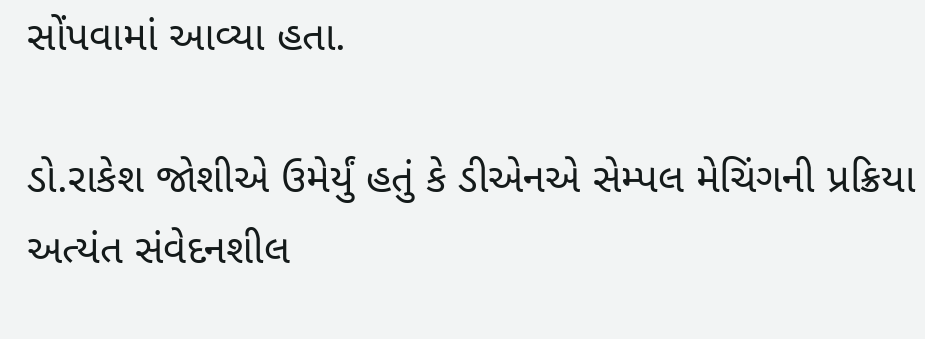સોંપવામાં આવ્યા હતા.

ડો.રાકેશ જોશીએ ઉમેર્યું હતું કે ડીએનએ સેમ્પલ મેચિંગની પ્રક્રિયા અત્યંત સંવેદનશીલ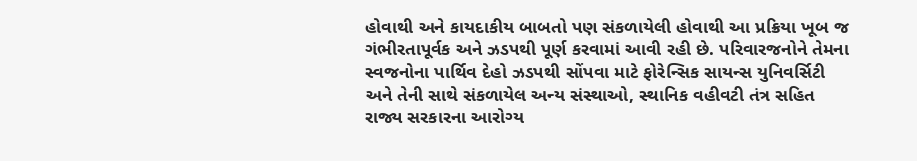હોવાથી અને કાયદાકીય બાબતો પણ સંકળાયેલી હોવાથી આ પ્રક્રિયા ખૂબ જ ગંભીરતાપૂર્વક અને ઝડપથી પૂર્ણ કરવામાં આવી રહી છે. પરિવારજનોને તેમના સ્વજનોના પાર્થિવ દેહો ઝડપથી સોંપવા માટે ફોરેન્સિક સાયન્સ યુનિવર્સિટી અને તેની સાથે સંકળાયેલ અન્ય સંસ્થાઓ, સ્થાનિક વહીવટી તંત્ર સહિત રાજ્ય સરકારના આરોગ્ય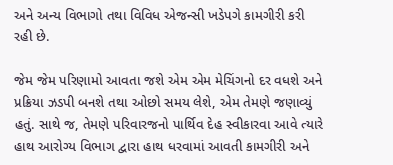અને અન્ય વિભાગો તથા વિવિધ એજન્સી ખડેપગે કામગીરી કરી રહી છે.

જેમ જેમ પરિણામો આવતા જશે એમ એમ મેચિંગનો દર વધશે અને પ્રક્રિયા ઝડપી બનશે તથા ઓછો સમય લેશે, એમ તેમણે જણાવ્યું હતું. સાથે જ, તેમણે પરિવારજનો પાર્થિવ દેહ સ્વીકારવા આવે ત્યારે હાથ આરોગ્ય વિભાગ દ્વારા હાથ ધરવામાં આવતી કામગીરી અને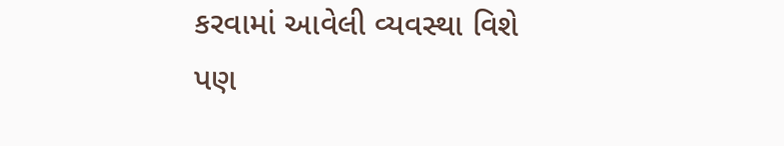કરવામાં આવેલી વ્યવસ્થા વિશે પણ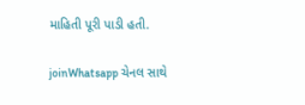માહિતી પૂરી પાડી હતી.

joinWhatsapp ચેનલ સાથે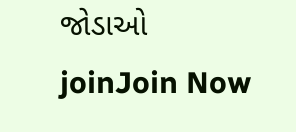જોડાઓ
joinJoin Now